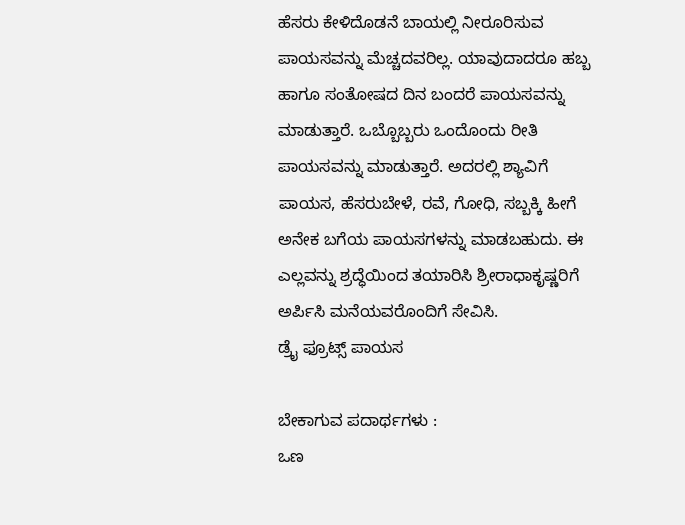ಹೆಸರು ಕೇಳಿದೊಡನೆ ಬಾಯಲ್ಲಿ ನೀರೂರಿಸುವ ಪಾಯಸವನ್ನು ಮೆಚ್ಚದವರಿಲ್ಲ. ಯಾವುದಾದರೂ ಹಬ್ಬ ಹಾಗೂ ಸಂತೋಷದ ದಿನ ಬಂದರೆ ಪಾಯಸವನ್ನು ಮಾಡುತ್ತಾರೆ. ಒಬ್ಬೊಬ್ಬರು ಒಂದೊಂದು ರೀತಿ ಪಾಯಸವನ್ನು ಮಾಡುತ್ತಾರೆ. ಅದರಲ್ಲಿ ಶ್ಯಾವಿಗೆ ಪಾಯಸ, ಹೆಸರುಬೇಳೆ, ರವೆ, ಗೋಧಿ, ಸಬ್ಬಕ್ಕಿ ಹೀಗೆ ಅನೇಕ ಬಗೆಯ ಪಾಯಸಗಳನ್ನು ಮಾಡಬಹುದು. ಈ ಎಲ್ಲವನ್ನು ಶ್ರದ್ಧೆಯಿಂದ ತಯಾರಿಸಿ ಶ್ರೀರಾಧಾಕೃಷ್ಣರಿಗೆ ಅರ್ಪಿಸಿ ಮನೆಯವರೊಂದಿಗೆ ಸೇವಿಸಿ.
ಡ್ರೈ ಫ್ರೂಟ್ಸ್ ಪಾಯಸ

ಬೇಕಾಗುವ ಪದಾರ್ಥಗಳು :
ಒಣ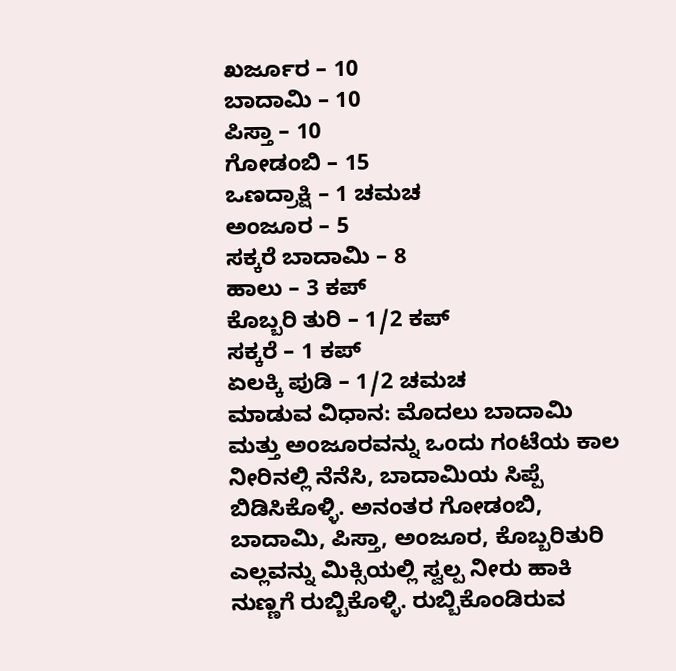ಖರ್ಜೂರ – 10
ಬಾದಾಮಿ – 10
ಪಿಸ್ತಾ – 10
ಗೋಡಂಬಿ – 15
ಒಣದ್ರಾಕ್ಷಿ – 1 ಚಮಚ
ಅಂಜೂರ – 5
ಸಕ್ಕರೆ ಬಾದಾಮಿ – 8
ಹಾಲು – 3 ಕಪ್
ಕೊಬ್ಬರಿ ತುರಿ – 1/2 ಕಪ್
ಸಕ್ಕರೆ – 1 ಕಪ್
ಏಲಕ್ಕಿ ಪುಡಿ – 1/2 ಚಮಚ
ಮಾಡುವ ವಿಧಾನ: ಮೊದಲು ಬಾದಾಮಿ ಮತ್ತು ಅಂಜೂರವನ್ನು ಒಂದು ಗಂಟೆಯ ಕಾಲ ನೀರಿನಲ್ಲಿ ನೆನೆಸಿ, ಬಾದಾಮಿಯ ಸಿಪ್ಪೆ ಬಿಡಿಸಿಕೊಳ್ಳಿ. ಅನಂತರ ಗೋಡಂಬಿ, ಬಾದಾಮಿ, ಪಿಸ್ತಾ, ಅಂಜೂರ, ಕೊಬ್ಬರಿತುರಿ ಎಲ್ಲವನ್ನು ಮಿಕ್ಸಿಯಲ್ಲಿ ಸ್ವಲ್ಪ ನೀರು ಹಾಕಿ ನುಣ್ಣಗೆ ರುಬ್ಬಿಕೊಳ್ಳಿ. ರುಬ್ಬಿಕೊಂಡಿರುವ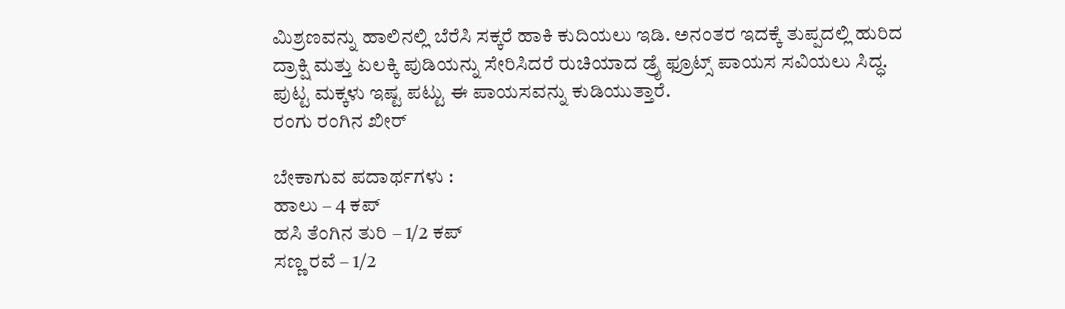ಮಿಶ್ರಣವನ್ನು ಹಾಲಿನಲ್ಲಿ ಬೆರೆಸಿ ಸಕ್ಕರೆ ಹಾಕಿ ಕುದಿಯಲು ಇಡಿ. ಅನಂತರ ಇದಕ್ಕೆ ತುಪ್ಪದಲ್ಲಿ ಹುರಿದ ದ್ರಾಕ್ಷಿ ಮತ್ತು ಏಲಕ್ಕಿ ಪುಡಿಯನ್ನು ಸೇರಿಸಿದರೆ ರುಚಿಯಾದ ಡ್ರೈ ಫ್ರೂಟ್ಸ್ ಪಾಯಸ ಸವಿಯಲು ಸಿದ್ಧ. ಪುಟ್ಟ ಮಕ್ಕಳು ಇಷ್ಟ ಪಟ್ಟು ಈ ಪಾಯಸವನ್ನು ಕುಡಿಯುತ್ತಾರೆ.
ರಂಗು ರಂಗಿನ ಖೀರ್

ಬೇಕಾಗುವ ಪದಾರ್ಥಗಳು :
ಹಾಲು – 4 ಕಪ್
ಹಸಿ ತೆಂಗಿನ ತುರಿ – 1/2 ಕಪ್
ಸಣ್ಣ ರವೆ – 1/2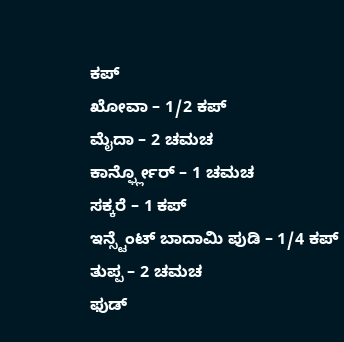ಕಪ್
ಖೋವಾ – 1/2 ಕಪ್
ಮೈದಾ – 2 ಚಮಚ
ಕಾರ್ನ್ಫ್ಲೋರ್ – 1 ಚಮಚ
ಸಕ್ಕರೆ – 1 ಕಪ್
ಇನ್ಸ್ಟೆಂಟ್ ಬಾದಾಮಿ ಪುಡಿ – 1/4 ಕಪ್
ತುಪ್ಪ – 2 ಚಮಚ
ಫುಡ್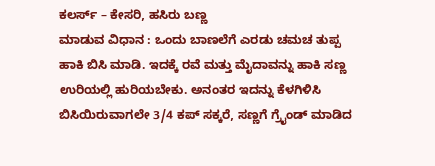ಕಲರ್ಸ್ – ಕೇಸರಿ, ಹಸಿರು ಬಣ್ಣ
ಮಾಡುವ ವಿಧಾನ : ಒಂದು ಬಾಣಲೆಗೆ ಎರಡು ಚಮಚ ತುಪ್ಪ ಹಾಕಿ ಬಿಸಿ ಮಾಡಿ. ಇದಕ್ಕೆ ರವೆ ಮತ್ತು ಮೈದಾವನ್ನು ಹಾಕಿ ಸಣ್ಣ ಉರಿಯಲ್ಲಿ ಹುರಿಯಬೇಕು. ಅನಂತರ ಇದನ್ನು ಕೆಳಗಿಳಿಸಿ ಬಿಸಿಯಿರುವಾಗಲೇ 3/4 ಕಪ್ ಸಕ್ಕರೆ, ಸಣ್ಣಗೆ ಗ್ರೈಂಡ್ ಮಾಡಿದ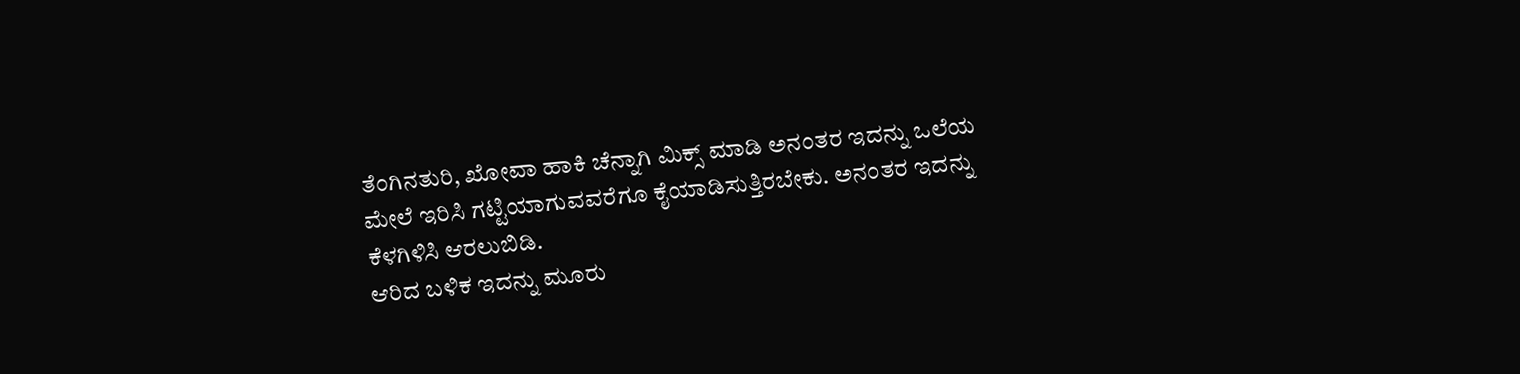ತೆಂಗಿನತುರಿ, ಖೋವಾ ಹಾಕಿ ಚೆನ್ನಾಗಿ ಮಿಕ್ಸ್ ಮಾಡಿ ಅನಂತರ ಇದನ್ನು ಒಲೆಯ ಮೇಲೆ ಇರಿಸಿ ಗಟ್ಟಿಯಾಗುವವರೆಗೂ ಕೈಯಾಡಿಸುತ್ತಿರಬೇಕು. ಅನಂತರ ಇದನ್ನು ಕೆಳಗಿಳಿಸಿ ಆರಲುಬಿಡಿ.
ಆರಿದ ಬಳಿಕ ಇದನ್ನು ಮೂರು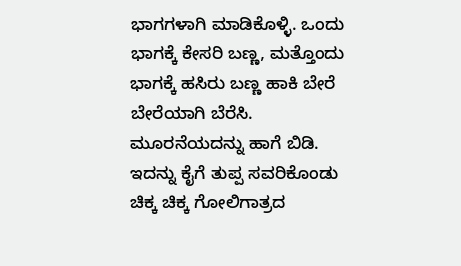ಭಾಗಗಳಾಗಿ ಮಾಡಿಕೊಳ್ಳಿ. ಒಂದು ಭಾಗಕ್ಕೆ ಕೇಸರಿ ಬಣ್ಣ, ಮತ್ತೊಂದು ಭಾಗಕ್ಕೆ ಹಸಿರು ಬಣ್ಣ ಹಾಕಿ ಬೇರೆ ಬೇರೆಯಾಗಿ ಬೆರೆಸಿ. ಮೂರನೆಯದನ್ನು ಹಾಗೆ ಬಿಡಿ. ಇದನ್ನು ಕೈಗೆ ತುಪ್ಪ ಸವರಿಕೊಂಡು ಚಿಕ್ಕ ಚಿಕ್ಕ ಗೋಲಿಗಾತ್ರದ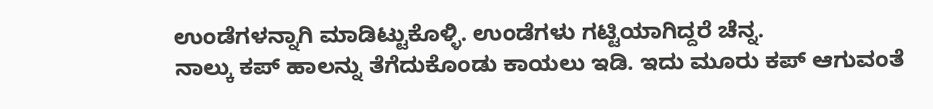ಉಂಡೆಗಳನ್ನಾಗಿ ಮಾಡಿಟ್ಟುಕೊಳ್ಳಿ. ಉಂಡೆಗಳು ಗಟ್ಟಿಯಾಗಿದ್ದರೆ ಚೆನ್ನ.
ನಾಲ್ಕು ಕಪ್ ಹಾಲನ್ನು ತೆಗೆದುಕೊಂಡು ಕಾಯಲು ಇಡಿ. ಇದು ಮೂರು ಕಪ್ ಆಗುವಂತೆ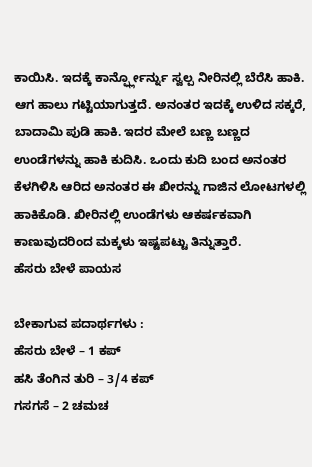ಕಾಯಿಸಿ. ಇದಕ್ಕೆ ಕಾರ್ನ್ಫ್ಲೋರ್ನ್ನು ಸ್ವಲ್ಪ ನೀರಿನಲ್ಲಿ ಬೆರೆಸಿ ಹಾಕಿ. ಆಗ ಹಾಲು ಗಟ್ಟಿಯಾಗುತ್ತದೆ. ಅನಂತರ ಇದಕ್ಕೆ ಉಳಿದ ಸಕ್ಕರೆ, ಬಾದಾಮಿ ಪುಡಿ ಹಾಕಿ. ಇದರ ಮೇಲೆ ಬಣ್ಣ ಬಣ್ಣದ ಉಂಡೆಗಳನ್ನು ಹಾಕಿ ಕುದಿಸಿ. ಒಂದು ಕುದಿ ಬಂದ ಅನಂತರ ಕೆಳಗಿಳಿಸಿ ಆರಿದ ಅನಂತರ ಈ ಖೀರನ್ನು ಗಾಜಿನ ಲೋಟಗಳಲ್ಲಿ ಹಾಕಿಕೊಡಿ. ಖೀರಿನಲ್ಲಿ ಉಂಡೆಗಳು ಆಕರ್ಷಕವಾಗಿ ಕಾಣುವುದರಿಂದ ಮಕ್ಕಳು ಇಷ್ಟಪಟ್ಟು ತಿನ್ನುತ್ತಾರೆ.
ಹೆಸರು ಬೇಳೆ ಪಾಯಸ

ಬೇಕಾಗುವ ಪದಾರ್ಥಗಳು :
ಹೆಸರು ಬೇಳೆ – 1 ಕಪ್
ಹಸಿ ತೆಂಗಿನ ತುರಿ – 3/4 ಕಪ್
ಗಸಗಸೆ – 2 ಚಮಚ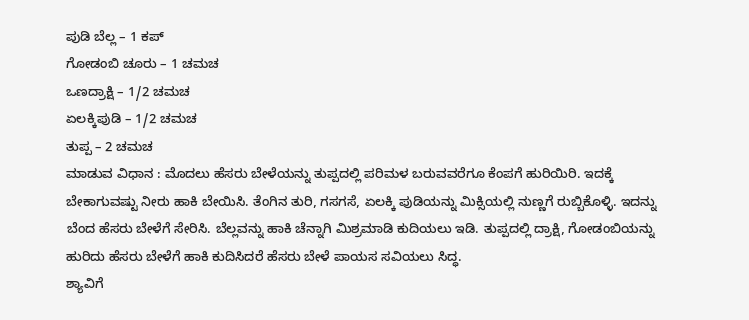ಪುಡಿ ಬೆಲ್ಲ – 1 ಕಪ್
ಗೋಡಂಬಿ ಚೂರು – 1 ಚಮಚ
ಒಣದ್ರಾಕ್ಷಿ – 1/2 ಚಮಚ
ಏಲಕ್ಕಿಪುಡಿ – 1/2 ಚಮಚ
ತುಪ್ಪ – 2 ಚಮಚ
ಮಾಡುವ ವಿಧಾನ : ಮೊದಲು ಹೆಸರು ಬೇಳೆಯನ್ನು ತುಪ್ಪದಲ್ಲಿ ಪರಿಮಳ ಬರುವವರೆಗೂ ಕೆಂಪಗೆ ಹುರಿಯಿರಿ. ಇದಕ್ಕೆ ಬೇಕಾಗುವಷ್ಟು ನೀರು ಹಾಕಿ ಬೇಯಿಸಿ. ತೆಂಗಿನ ತುರಿ, ಗಸಗಸೆ, ಏಲಕ್ಕಿ ಪುಡಿಯನ್ನು ಮಿಕ್ಸಿಯಲ್ಲಿ ನುಣ್ಣಗೆ ರುಬ್ಬಿಕೊಳ್ಳಿ. ಇದನ್ನು ಬೆಂದ ಹೆಸರು ಬೇಳೆಗೆ ಸೇರಿಸಿ. ಬೆಲ್ಲವನ್ನು ಹಾಕಿ ಚೆನ್ನಾಗಿ ಮಿಶ್ರಮಾಡಿ ಕುದಿಯಲು ಇಡಿ. ತುಪ್ಪದಲ್ಲಿ ದ್ರಾಕ್ಷಿ, ಗೋಡಂಬಿಯನ್ನು ಹುರಿದು ಹೆಸರು ಬೇಳೆಗೆ ಹಾಕಿ ಕುದಿಸಿದರೆ ಹೆಸರು ಬೇಳೆ ಪಾಯಸ ಸವಿಯಲು ಸಿದ್ಧ.
ಶ್ಯಾವಿಗೆ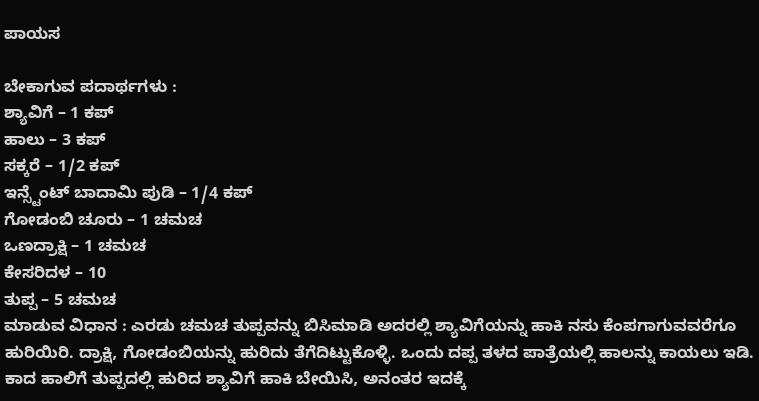ಪಾಯಸ

ಬೇಕಾಗುವ ಪದಾರ್ಥಗಳು :
ಶ್ಯಾವಿಗೆ – 1 ಕಪ್
ಹಾಲು – 3 ಕಪ್
ಸಕ್ಕರೆ – 1/2 ಕಪ್
ಇನ್ಸ್ಟೆಂಟ್ ಬಾದಾಮಿ ಪುಡಿ – 1/4 ಕಪ್
ಗೋಡಂಬಿ ಚೂರು – 1 ಚಮಚ
ಒಣದ್ರಾಕ್ಷಿ – 1 ಚಮಚ
ಕೇಸರಿದಳ – 10
ತುಪ್ಪ – 5 ಚಮಚ
ಮಾಡುವ ವಿಧಾನ : ಎರಡು ಚಮಚ ತುಪ್ಪವನ್ನು ಬಿಸಿಮಾಡಿ ಅದರಲ್ಲಿ ಶ್ಯಾವಿಗೆಯನ್ನು ಹಾಕಿ ನಸು ಕೆಂಪಗಾಗುವವರೆಗೂ ಹುರಿಯಿರಿ. ದ್ರಾಕ್ಷಿ, ಗೋಡಂಬಿಯನ್ನು ಹುರಿದು ತೆಗೆದಿಟ್ಟುಕೊಳ್ಳಿ. ಒಂದು ದಪ್ಪ ತಳದ ಪಾತ್ರೆಯಲ್ಲಿ ಹಾಲನ್ನು ಕಾಯಲು ಇಡಿ. ಕಾದ ಹಾಲಿಗೆ ತುಪ್ಪದಲ್ಲಿ ಹುರಿದ ಶ್ಯಾವಿಗೆ ಹಾಕಿ ಬೇಯಿಸಿ, ಅನಂತರ ಇದಕ್ಕೆ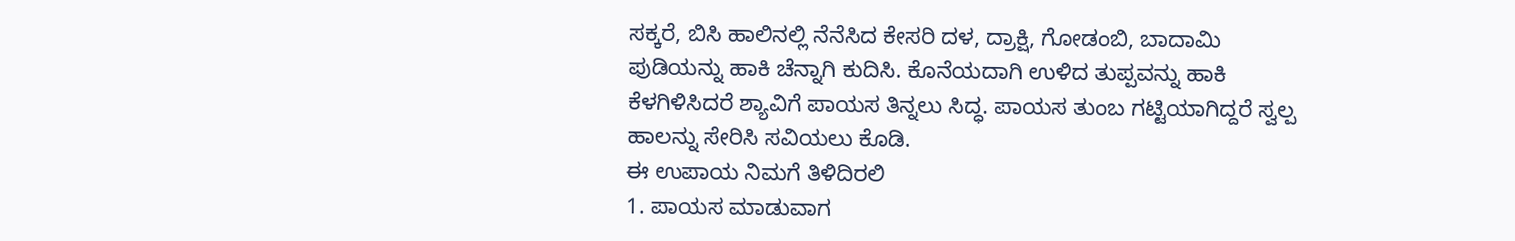ಸಕ್ಕರೆ, ಬಿಸಿ ಹಾಲಿನಲ್ಲಿ ನೆನೆಸಿದ ಕೇಸರಿ ದಳ, ದ್ರಾಕ್ಷಿ, ಗೋಡಂಬಿ, ಬಾದಾಮಿ ಪುಡಿಯನ್ನು ಹಾಕಿ ಚೆನ್ನಾಗಿ ಕುದಿಸಿ. ಕೊನೆಯದಾಗಿ ಉಳಿದ ತುಪ್ಪವನ್ನು ಹಾಕಿ ಕೆಳಗಿಳಿಸಿದರೆ ಶ್ಯಾವಿಗೆ ಪಾಯಸ ತಿನ್ನಲು ಸಿದ್ಧ. ಪಾಯಸ ತುಂಬ ಗಟ್ಟಿಯಾಗಿದ್ದರೆ ಸ್ವಲ್ಪ ಹಾಲನ್ನು ಸೇರಿಸಿ ಸವಿಯಲು ಕೊಡಿ.
ಈ ಉಪಾಯ ನಿಮಗೆ ತಿಳಿದಿರಲಿ
1. ಪಾಯಸ ಮಾಡುವಾಗ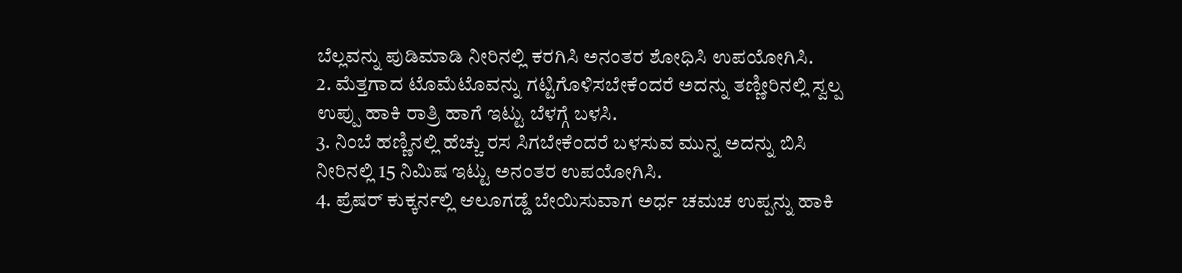ಬೆಲ್ಲವನ್ನು ಪುಡಿಮಾಡಿ ನೀರಿನಲ್ಲಿ ಕರಗಿಸಿ ಅನಂತರ ಶೋಧಿಸಿ ಉಪಯೋಗಿಸಿ.
2. ಮೆತ್ತಗಾದ ಟೊಮೆಟೊವನ್ನು ಗಟ್ಟಿಗೊಳಿಸಬೇಕೆಂದರೆ ಅದನ್ನು ತಣ್ಣೀರಿನಲ್ಲಿ ಸ್ವಲ್ಪ ಉಪ್ಪು ಹಾಕಿ ರಾತ್ರಿ ಹಾಗೆ ಇಟ್ಟು ಬೆಳಗ್ಗೆ ಬಳಸಿ.
3. ನಿಂಬೆ ಹಣ್ಣಿನಲ್ಲಿ ಹೆಚ್ಚು ರಸ ಸಿಗಬೇಕೆಂದರೆ ಬಳಸುವ ಮುನ್ನ ಅದನ್ನು ಬಿಸಿ ನೀರಿನಲ್ಲಿ 15 ನಿಮಿಷ ಇಟ್ಟು ಅನಂತರ ಉಪಯೋಗಿಸಿ.
4. ಪ್ರೆಷರ್ ಕುಕ್ಕರ್ನಲ್ಲಿ ಆಲೂಗಡ್ಡೆ ಬೇಯಿಸುವಾಗ ಅರ್ಧ ಚಮಚ ಉಪ್ಪನ್ನು ಹಾಕಿ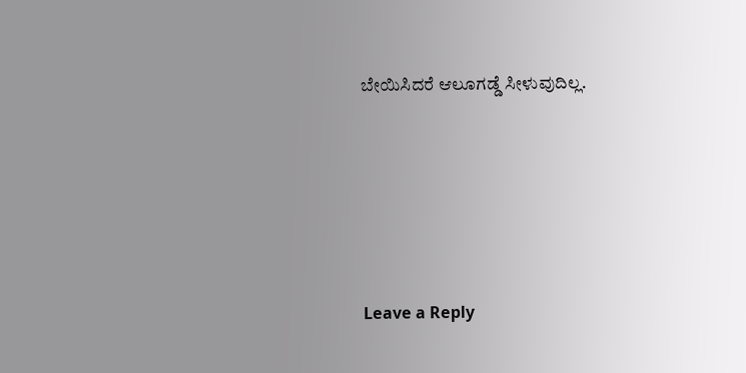ಬೇಯಿಸಿದರೆ ಆಲೂಗಡ್ಡೆ ಸೀಳುವುದಿಲ್ಲ.






Leave a Reply